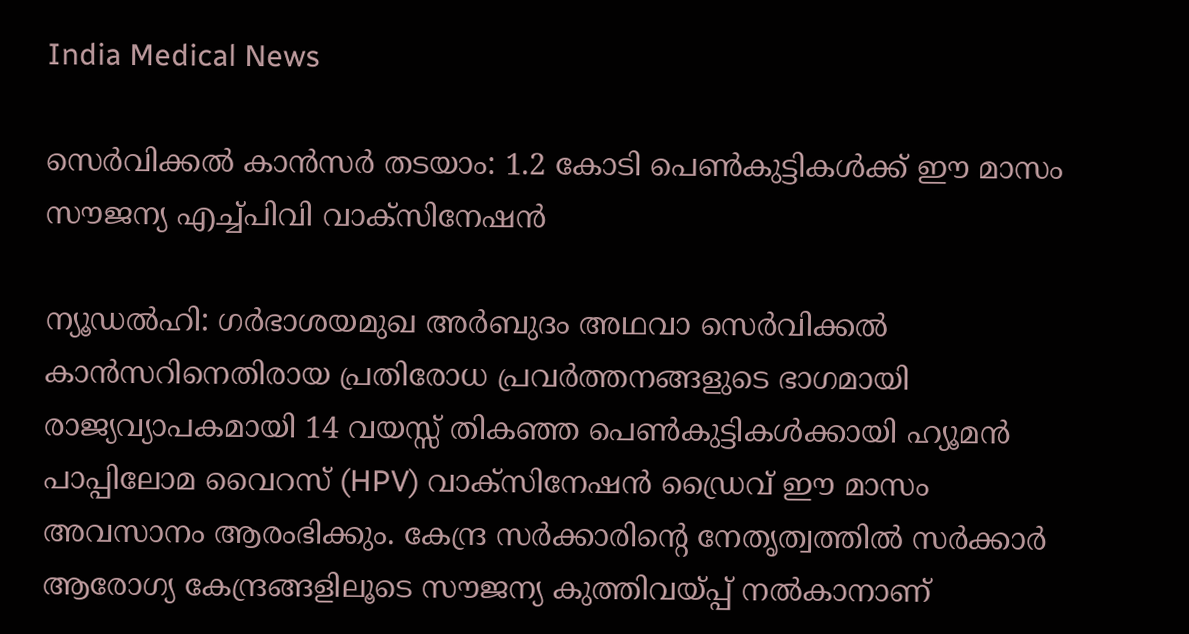India Medical News

സെർവിക്കൽ കാൻസർ തടയാം: 1.2 കോടി പെൺകുട്ടികൾക്ക് ഈ മാസം സൗജന്യ എച്ച്പിവി വാക്സിനേഷൻ

ന്യൂഡൽഹി: ഗർഭാശയമുഖ അർബുദം അഥവാ സെർവിക്കൽ കാൻസറിനെതിരായ പ്രതിരോധ പ്രവർത്തനങ്ങളുടെ ഭാഗമായി രാജ്യവ്യാപകമായി 14 വയസ്സ് തികഞ്ഞ പെൺകുട്ടികൾക്കായി ഹ്യൂമൻ പാപ്പിലോമ വൈറസ് (HPV) വാക്സിനേഷൻ ഡ്രൈവ് ഈ മാസം അവസാനം ആരംഭിക്കും. കേന്ദ്ര സർക്കാരിന്റെ നേതൃത്വത്തിൽ സർക്കാർ ആരോഗ്യ കേന്ദ്രങ്ങളിലൂടെ സൗജന്യ കുത്തിവയ്പ്പ് നൽകാനാണ്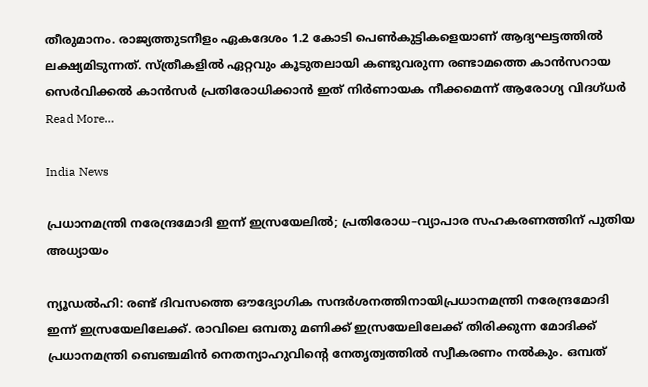തീരുമാനം. രാജ്യത്തുടനീളം ഏകദേശം 1.2 കോടി പെൺകുട്ടികളെയാണ് ആദ്യഘട്ടത്തിൽ ലക്ഷ്യമിടുന്നത്. സ്ത്രീകളിൽ ഏറ്റവും കൂടുതലായി കണ്ടുവരുന്ന രണ്ടാമത്തെ കാൻസറായ സെർവിക്കൽ കാൻസർ പ്രതിരോധിക്കാൻ ഇത് നിർണായക നീക്കമെന്ന് ആരോഗ്യ വിദഗ്ധർ Read More…

India News

പ്രധാനമന്ത്രി നരേന്ദ്രമോദി ഇന്ന് ഇസ്രയേലിൽ; പ്രതിരോധ–വ്യാപാര സഹകരണത്തിന് പുതിയ അധ്യായം

ന്യൂഡൽഹി: രണ്ട് ദിവസത്തെ ഔദ്യോഗിക സന്ദർശനത്തിനായിപ്രധാനമന്ത്രി നരേന്ദ്രമോദി ഇന്ന് ഇസ്രയേലിലേക്ക്. രാവിലെ ഒമ്പതു മണിക്ക് ഇസ്രയേലിലേക്ക് തിരിക്കുന്ന മോദിക്ക് പ്രധാനമന്ത്രി ബെഞ്ചമിൻ നെതന്യാഹുവിന്‍റെ നേതൃത്വത്തിൽ സ്വീകരണം നൽകും. ഒമ്പത്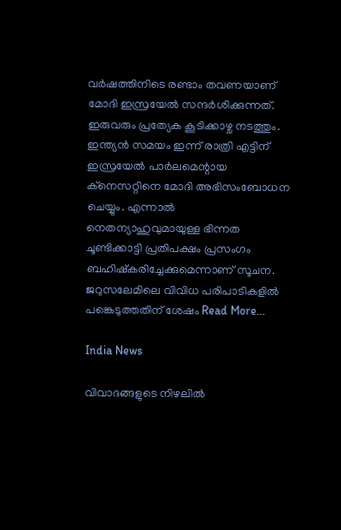വർഷത്തിനിടെ രണ്ടാം തവണയാണ് മോദി ഇസ്രയേൽ സന്ദർശിക്കുന്നത്. ഇരുവരും പ്രത്യേക കൂടിക്കാഴ്ച നടത്തും. ഇന്ത്യൻ സമയം ഇന്ന് രാത്രി എട്ടിന് ഇസ്രയേൽ പാർലമെന്റായ ക്നെസറ്റിനെ മോദി അഭിസംബോധന ചെയ്യും. എന്നാൽ നെതന്യാഹുവുമായുള്ള ഭിന്നത ചൂണ്ടിക്കാട്ടി പ്രതിപക്ഷം പ്രസംഗം ബഹിഷ്കരിച്ചേക്കുമെന്നാണ് സൂചന. ജറുസലേമിലെ വിവിധ പരിപാടികളിൽ പങ്കെടുത്തതിന് ശേഷം Read More…

India News

വിവാദങ്ങളുടെ നിഴലിൽ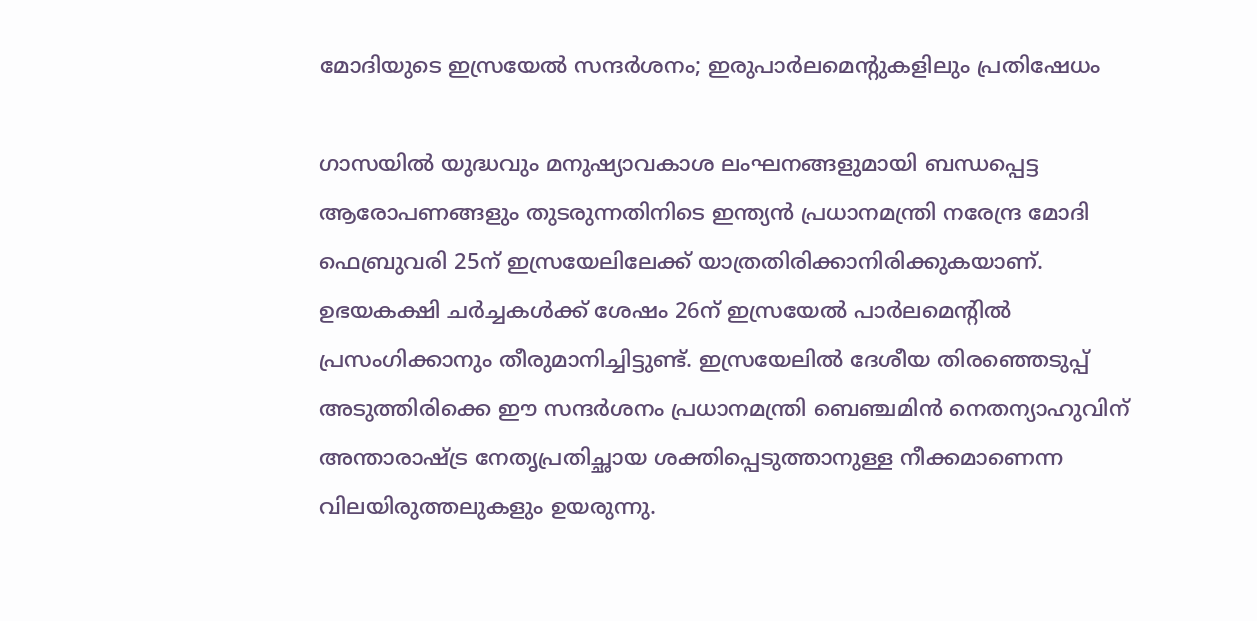മോദിയുടെ ഇസ്രയേൽ സന്ദർശനം; ഇരുപാർലമെന്റുകളിലും പ്രതിഷേധം

ഗാസയിൽ യുദ്ധവും മനുഷ്യാവകാശ ലംഘനങ്ങളുമായി ബന്ധപ്പെട്ട ആരോപണങ്ങളും തുടരുന്നതിനിടെ ഇന്ത്യൻ പ്രധാനമന്ത്രി നരേന്ദ്ര മോദി ഫെബ്രുവരി 25ന് ഇസ്രയേലിലേക്ക് യാത്രതിരിക്കാനിരിക്കുകയാണ്. ഉഭയകക്ഷി ചര്‍ച്ചകൾക്ക് ശേഷം 26ന് ഇസ്രയേൽ പാർലമെന്റിൽ പ്രസംഗിക്കാനും തീരുമാനിച്ചിട്ടുണ്ട്. ഇസ്രയേലിൽ ദേശീയ തിരഞ്ഞെടുപ്പ് അടുത്തിരിക്കെ ഈ സന്ദർശനം പ്രധാനമന്ത്രി ബെഞ്ചമിൻ നെതന്യാഹുവിന് അന്താരാഷ്ട്ര നേതൃപ്രതിച്ഛായ ശക്തിപ്പെടുത്താനുള്ള നീക്കമാണെന്ന വിലയിരുത്തലുകളും ഉയരുന്നു.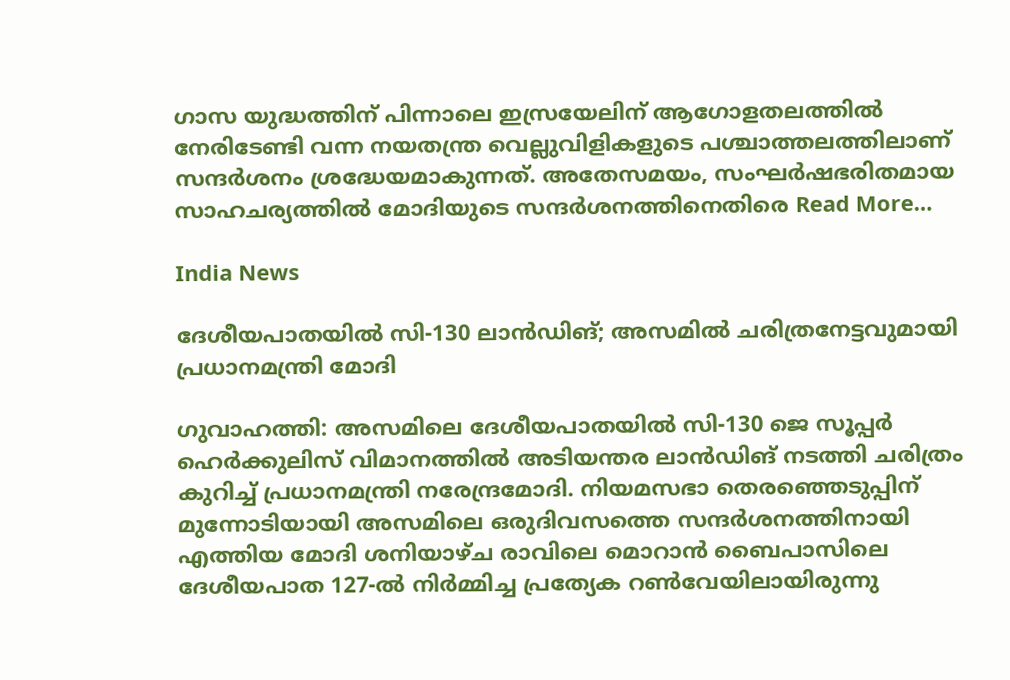ഗാസ യുദ്ധത്തിന് പിന്നാലെ ഇസ്രയേലിന് ആഗോളതലത്തിൽ നേരിടേണ്ടി വന്ന നയതന്ത്ര വെല്ലുവിളികളുടെ പശ്ചാത്തലത്തിലാണ് സന്ദർശനം ശ്രദ്ധേയമാകുന്നത്. അതേസമയം, സംഘർഷഭരിതമായ സാഹചര്യത്തിൽ മോദിയുടെ സന്ദർശനത്തിനെതിരെ Read More…

India News

ദേശീയപാതയിൽ സി-130 ലാൻഡിങ്; അസമിൽ ചരിത്രനേട്ടവുമായി പ്രധാനമന്ത്രി മോദി

ഗുവാഹത്തി: അസമിലെ ദേശീയപാതയിൽ സി-130 ജെ സൂപ്പർ ഹെർക്കുലിസ് വിമാനത്തിൽ അടിയന്തര ലാൻഡിങ് നടത്തി ചരിത്രം കുറിച്ച് പ്രധാനമന്ത്രി നരേന്ദ്രമോദി. നിയമസഭാ തെരഞ്ഞെടുപ്പിന് മുന്നോടിയായി അസമിലെ ഒരുദിവസത്തെ സന്ദർശനത്തിനായി എത്തിയ മോദി ശനിയാഴ്ച രാവിലെ മൊറാൻ ബൈപാസിലെ ദേശീയപാത 127-ൽ നിർമ്മിച്ച പ്രത്യേക റൺവേയിലായിരുന്നു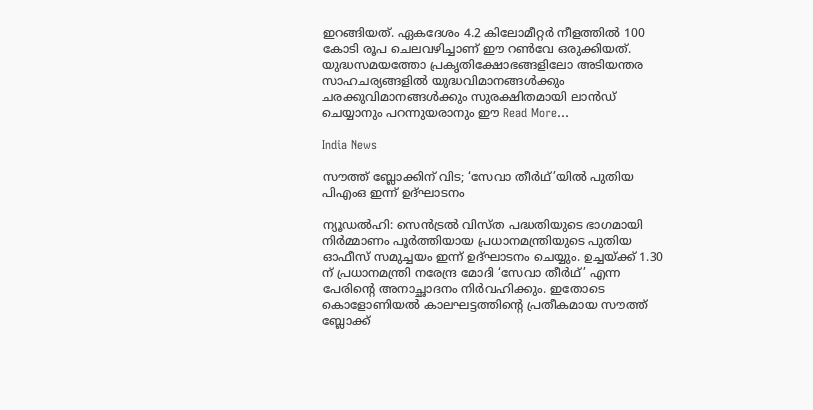ഇറങ്ങിയത്. ഏകദേശം 4.2 കിലോമീറ്റർ നീളത്തിൽ 100 കോടി രൂപ ചെലവഴിച്ചാണ് ഈ റൺവേ ഒരുക്കിയത്. യുദ്ധസമയത്തോ പ്രകൃതിക്ഷോഭങ്ങളിലോ അടിയന്തര സാഹചര്യങ്ങളിൽ യുദ്ധവിമാനങ്ങൾക്കും ചരക്കുവിമാനങ്ങൾക്കും സുരക്ഷിതമായി ലാൻഡ് ചെയ്യാനും പറന്നുയരാനും ഈ Read More…

India News

സൗത്ത് ബ്ലോക്കിന് വിട; ‘സേവാ തീർഥ്’യിൽ പുതിയ പിഎംഒ ഇന്ന് ഉദ്ഘാടനം

ന്യൂഡൽഹി: സെൻട്രൽ വിസ്ത പദ്ധതിയുടെ ഭാഗമായി നിർമ്മാണം പൂർത്തിയായ പ്രധാനമന്ത്രിയുടെ പുതിയ ഓഫീസ് സമുച്ചയം ഇന്ന് ഉദ്ഘാടനം ചെയ്യും. ഉച്ചയ്ക്ക് 1.30 ന് പ്രധാനമന്ത്രി നരേന്ദ്ര മോദി ‘സേവാ തീർഥ്’ എന്ന പേരിന്റെ അനാച്ഛാദനം നിർവഹിക്കും. ഇതോടെ കൊളോണിയൽ കാലഘട്ടത്തിന്റെ പ്രതീകമായ സൗത്ത് ബ്ലോക്ക്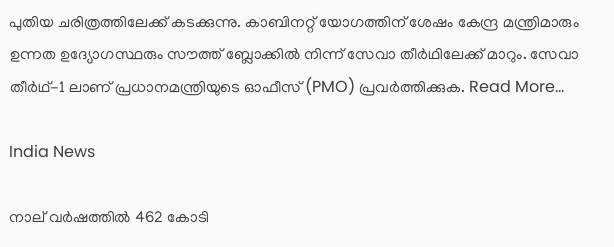പുതിയ ചരിത്രത്തിലേക്ക് കടക്കുന്നു. കാബിനറ്റ് യോഗത്തിന് ശേഷം കേന്ദ്ര മന്ത്രിമാരും ഉന്നത ഉദ്യോഗസ്ഥരും സൗത്ത് ബ്ലോക്കിൽ നിന്ന് സേവാ തീർഥിലേക്ക് മാറും. സേവാ തീർഥ്-1 ലാണ് പ്രധാനമന്ത്രിയുടെ ഓഫീസ് (PMO) പ്രവർത്തിക്കുക. Read More…

India News

നാല് വർഷത്തിൽ 462 കോടി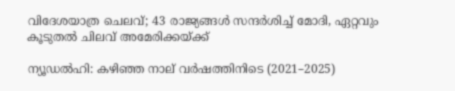വിദേശയാത്ര ചെലവ്; 43 രാജ്യങ്ങൾ സന്ദർശിച്ച് മോദി, ഏറ്റവും കൂടുതൽ ചിലവ് അമേരിക്കയ്ക്ക്

ന്യൂഡൽഹി: കഴിഞ്ഞ നാല് വർഷത്തിനിടെ (2021–2025)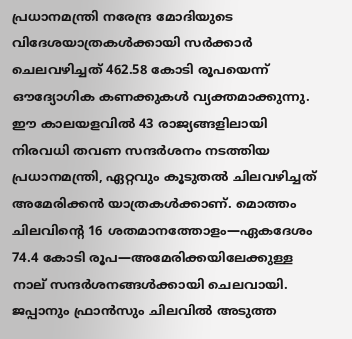പ്രധാനമന്ത്രി നരേന്ദ്ര മോദിയുടെ വിദേശയാത്രകൾക്കായി സർക്കാർ ചെലവഴിച്ചത് 462.58 കോടി രൂപയെന്ന് ഔദ്യോഗിക കണക്കുകൾ വ്യക്തമാക്കുന്നു. ഈ കാലയളവിൽ 43 രാജ്യങ്ങളിലായി നിരവധി തവണ സന്ദർശനം നടത്തിയ പ്രധാനമന്ത്രി, ഏറ്റവും കൂടുതൽ ചിലവഴിച്ചത് അമേരിക്കൻ യാത്രകൾക്കാണ്. മൊത്തം ചിലവിന്റെ 16 ശതമാനത്തോളം—ഏകദേശം 74.4 കോടി രൂപ—അമേരിക്കയിലേക്കുള്ള നാല് സന്ദർശനങ്ങൾക്കായി ചെലവായി. ജപ്പാനും ഫ്രാൻസും ചിലവിൽ അടുത്ത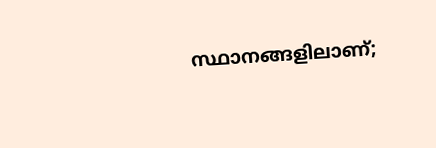സ്ഥാനങ്ങളിലാണ്;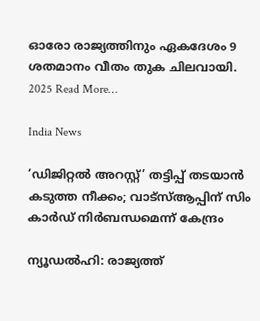ഓരോ രാജ്യത്തിനും ഏകദേശം 9 ശതമാനം വീതം തുക ചിലവായി. 2025 Read More…

India News

‘ഡിജിറ്റൽ അറസ്റ്റ്’ തട്ടിപ്പ് തടയാൻ കടുത്ത നീക്കം; വാട്‌സ്ആപ്പിന് സിം കാർഡ് നിർബന്ധമെന്ന് കേന്ദ്രം

ന്യൂഡൽഹി: രാജ്യത്ത്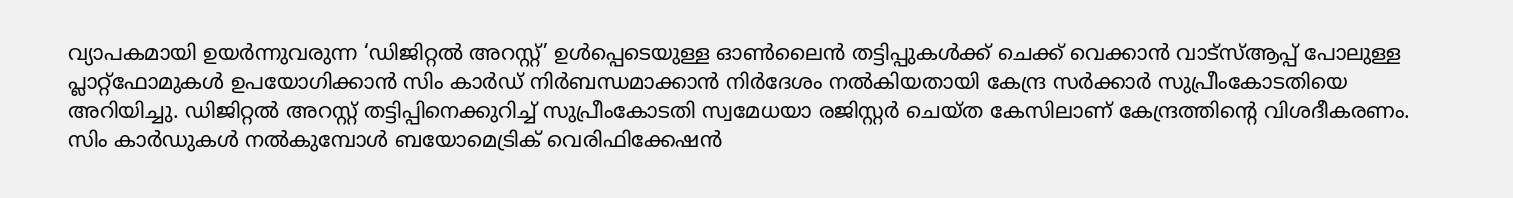വ്യാപകമായി ഉയർന്നുവരുന്ന ‘ഡിജിറ്റൽ അറസ്റ്റ്’ ഉൾപ്പെടെയുള്ള ഓൺലൈൻ തട്ടിപ്പുകൾക്ക് ചെക്ക് വെക്കാൻ വാട്‌സ്ആപ്പ് പോലുള്ള പ്ലാറ്റ്ഫോമുകൾ ഉപയോഗിക്കാൻ സിം കാർഡ് നിർബന്ധമാക്കാൻ നിർദേശം നൽകിയതായി കേന്ദ്ര സർക്കാർ സുപ്രീംകോടതിയെ അറിയിച്ചു. ഡിജിറ്റൽ അറസ്റ്റ് തട്ടിപ്പിനെക്കുറിച്ച് സുപ്രീംകോടതി സ്വമേധയാ രജിസ്റ്റർ ചെയ്ത കേസിലാണ് കേന്ദ്രത്തിന്റെ വിശദീകരണം. സിം കാർഡുകൾ നൽകുമ്പോൾ ബയോമെട്രിക് വെരിഫിക്കേഷൻ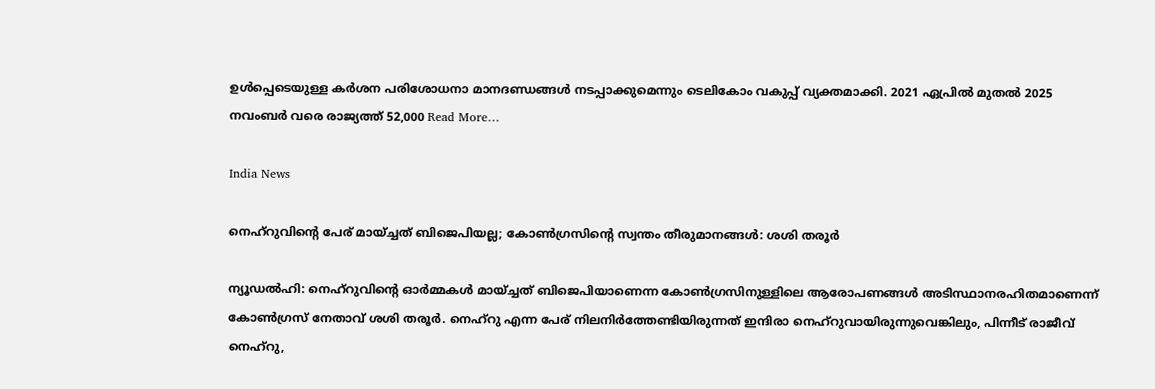ഉൾപ്പെടെയുള്ള കർശന പരിശോധനാ മാനദണ്ഡങ്ങൾ നടപ്പാക്കുമെന്നും ടെലികോം വകുപ്പ് വ്യക്തമാക്കി. 2021 ഏപ്രിൽ മുതൽ 2025 നവംബർ വരെ രാജ്യത്ത് 52,000 Read More…

India News

നെഹ്റുവിന്റെ പേര് മായ്ച്ചത് ബിജെപിയല്ല; കോൺഗ്രസിന്റെ സ്വന്തം തീരുമാനങ്ങൾ: ശശി തരൂർ

ന്യൂഡൽഹി: നെഹ്റുവിന്റെ ഓർമ്മകൾ മായ്ച്ചത് ബിജെപിയാണെന്ന കോൺഗ്രസിനുള്ളിലെ ആരോപണങ്ങൾ അടിസ്ഥാനരഹിതമാണെന്ന് കോൺഗ്രസ് നേതാവ് ശശി തരൂർ. നെഹ്റു എന്ന പേര് നിലനിർത്തേണ്ടിയിരുന്നത് ഇന്ദിരാ നെഹ്റുവായിരുന്നുവെങ്കിലും, പിന്നീട് രാജീവ് നെഹ്റു,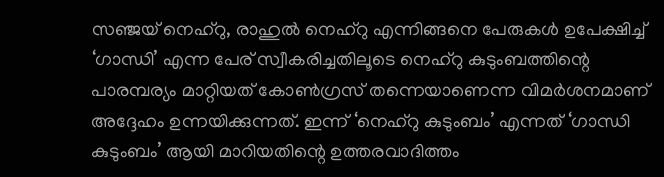സഞ്ജയ് നെഹ്റു, രാഹുൽ നെഹ്റു എന്നിങ്ങനെ പേരുകൾ ഉപേക്ഷിച്ച് ‘ഗാന്ധി’ എന്ന പേര് സ്വീകരിച്ചതിലൂടെ നെഹ്റു കുടുംബത്തിന്റെ പാരമ്പര്യം മാറ്റിയത് കോൺഗ്രസ് തന്നെയാണെന്ന വിമർശനമാണ് അദ്ദേഹം ഉന്നയിക്കുന്നത്. ഇന്ന് ‘നെഹ്റു കുടുംബം’ എന്നത് ‘ഗാന്ധി കുടുംബം’ ആയി മാറിയതിന്റെ ഉത്തരവാദിത്തം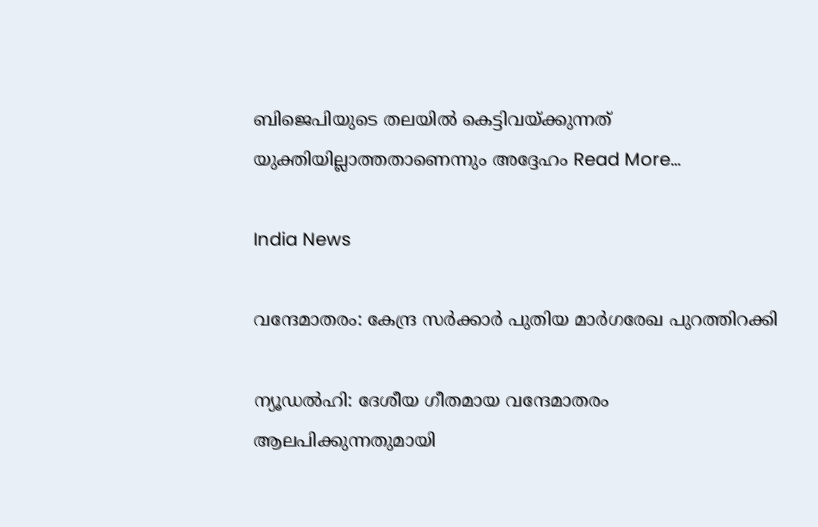ബിജെപിയുടെ തലയിൽ കെട്ടിവയ്ക്കുന്നത് യുക്തിയില്ലാത്തതാണെന്നും അദ്ദേഹം Read More…

India News

വന്ദേമാതരം: കേന്ദ്ര സർക്കാർ പുതിയ മാർഗരേഖ പുറത്തിറക്കി

ന്യൂഡൽഹി: ദേശീയ ഗീതമായ വന്ദേമാതരം ആലപിക്കുന്നതുമായി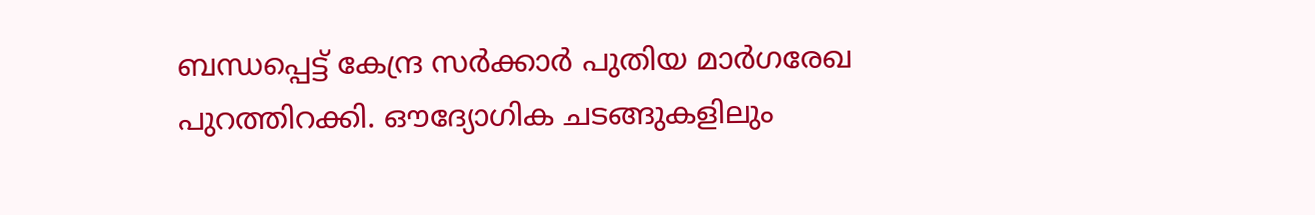ബന്ധപ്പെട്ട് കേന്ദ്ര സർക്കാർ പുതിയ മാർഗരേഖ പുറത്തിറക്കി. ഔദ്യോഗിക ചടങ്ങുകളിലും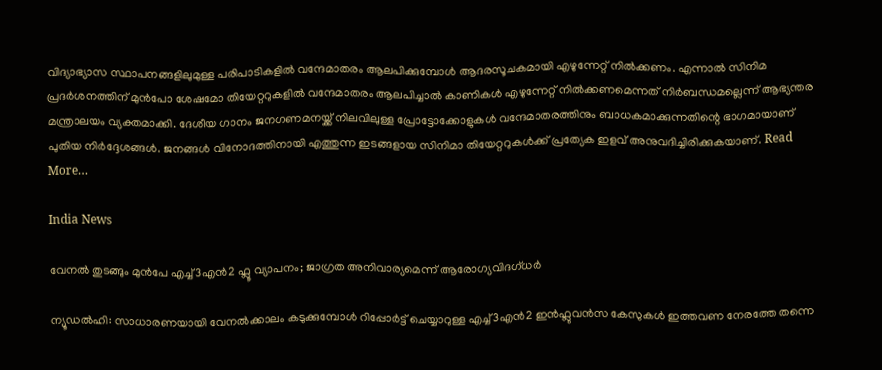വിദ്യാഭ്യാസ സ്ഥാപനങ്ങളിലുമുള്ള പരിപാടികളിൽ വന്ദേമാതരം ആലപിക്കുമ്പോൾ ആദരസൂചകമായി എഴുന്നേറ്റ് നിൽക്കണം. എന്നാൽ സിനിമ പ്രദർശനത്തിന് മുൻപോ ശേഷമോ തിയേറ്ററുകളിൽ വന്ദേമാതരം ആലപിച്ചാൽ കാണികൾ എഴുന്നേറ്റ് നിൽക്കണമെന്നത് നിർബന്ധമല്ലെന്ന് ആഭ്യന്തര മന്ത്രാലയം വ്യക്തമാക്കി. ദേശീയ ഗാനം ജനഗണമനയ്ക്ക് നിലവിലുള്ള പ്രോട്ടോക്കോളുകൾ വന്ദേമാതരത്തിനും ബാധകമാക്കുന്നതിന്റെ ഭാഗമായാണ് പുതിയ നിർദ്ദേശങ്ങൾ. ജനങ്ങൾ വിനോദത്തിനായി എത്തുന്ന ഇടങ്ങളായ സിനിമാ തിയേറ്ററുകൾക്ക് പ്രത്യേക ഇളവ് അനുവദിച്ചിരിക്കുകയാണ്. Read More…

India News

വേനൽ തുടങ്ങും മുൻപേ എച്ച്3എൻ2 ഫ്ലൂ വ്യാപനം; ജാഗ്രത അനിവാര്യമെന്ന് ആരോഗ്യവിദഗ്ധർ

ന്യൂഡൽഹി: സാധാരണയായി വേനൽക്കാലം കടുക്കുമ്പോൾ റിപ്പോർട്ട് ചെയ്യാറുള്ള എച്ച്3എൻ2 ഇൻഫ്ലുവൻസ കേസുകൾ ഇത്തവണ നേരത്തേ തന്നെ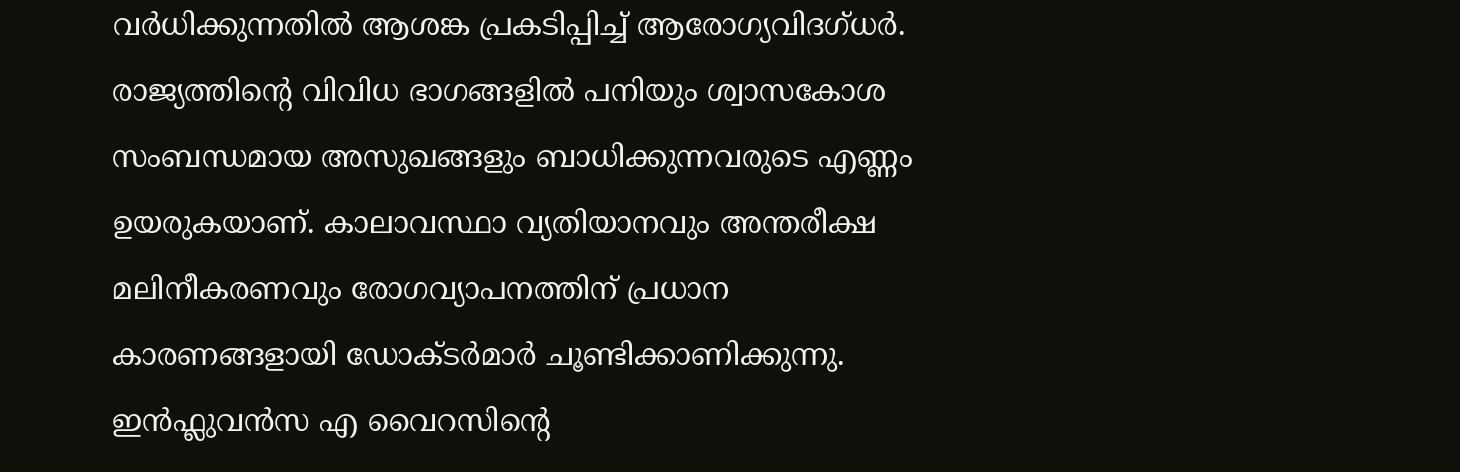വർധിക്കുന്നതിൽ ആശങ്ക പ്രകടിപ്പിച്ച് ആരോഗ്യവിദഗ്ധർ. രാജ്യത്തിന്റെ വിവിധ ഭാഗങ്ങളിൽ പനിയും ശ്വാസകോശ സംബന്ധമായ അസുഖങ്ങളും ബാധിക്കുന്നവരുടെ എണ്ണം ഉയരുകയാണ്. കാലാവസ്ഥാ വ്യതിയാനവും അന്തരീക്ഷ മലിനീകരണവും രോഗവ്യാപനത്തിന് പ്രധാന കാരണങ്ങളായി ഡോക്ടർമാർ ചൂണ്ടിക്കാണിക്കുന്നു. ഇൻഫ്ലുവൻസ എ വൈറസിന്റെ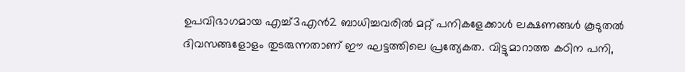ഉപവിഭാഗമായ എച്ച്3എൻ2 ബാധിച്ചവരിൽ മറ്റ് പനികളേക്കാൾ ലക്ഷണങ്ങൾ കൂടുതൽ ദിവസങ്ങളോളം തുടരുന്നതാണ് ഈ ഘട്ടത്തിലെ പ്രത്യേകത. വിട്ടുമാറാത്ത കഠിന പനി,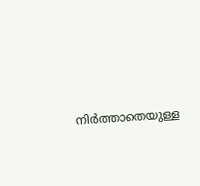നിർത്താതെയുള്ള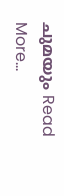ചുമയും Read More…